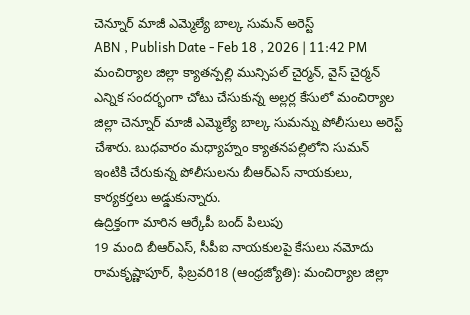చెన్నూర్ మాజీ ఎమ్మెల్యే బాల్క సుమన్ అరెస్ట్
ABN , Publish Date - Feb 18 , 2026 | 11:42 PM
మంచిర్యాల జిల్లా క్యాతన్పల్లి మున్సిపల్ చైర్మన్, వైస్ చైర్మన్ ఎన్నిక సందర్భంగా చోటు చేసుకున్న అల్లర్ల కేసులో మంచిర్యాల జిల్లా చెన్నూర్ మాజీ ఎమ్మెల్యే బాల్క సుమన్ను పోలీసులు అరెస్ట్ చేశారు. బుధవారం మధ్యాహ్నం క్యాతనపల్లిలోని సుమన్ ఇంటికి చేరుకున్న పోలీసులను బీఆర్ఎస్ నాయకులు, కార్యకర్తలు అడ్డుకున్నారు.
ఉద్రిక్తంగా మారిన ఆర్కేపీ బంద్ పిలుపు
19 మంది బీఆర్ఎస్, సీపీఐ నాయకులపై కేసులు నమోదు
రామకృష్ణాపూర్, ఫిబ్రవరి18 (ఆంధ్రజ్యోతి): మంచిర్యాల జిల్లా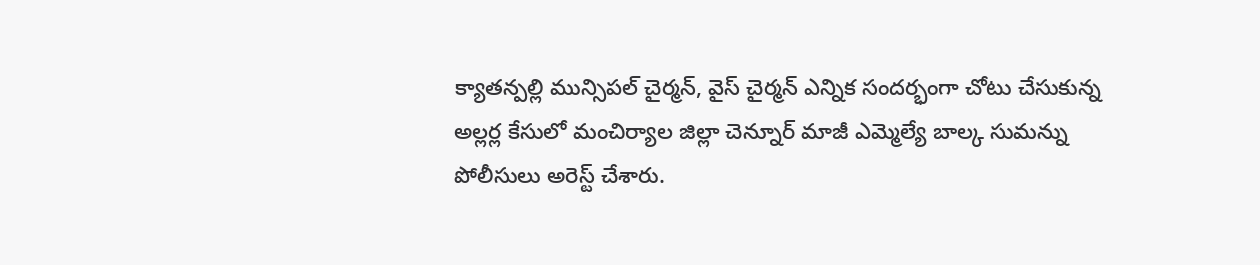క్యాతన్పల్లి మున్సిపల్ చైర్మన్, వైస్ చైర్మన్ ఎన్నిక సందర్భంగా చోటు చేసుకున్న అల్లర్ల కేసులో మంచిర్యాల జిల్లా చెన్నూర్ మాజీ ఎమ్మెల్యే బాల్క సుమన్ను పోలీసులు అరెస్ట్ చేశారు.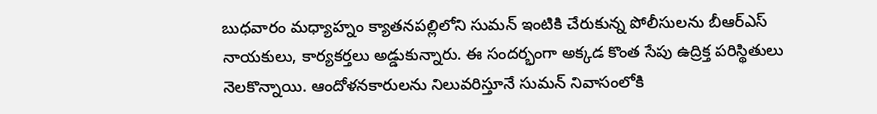బుధవారం మధ్యాహ్నం క్యాతనపల్లిలోని సుమన్ ఇంటికి చేరుకున్న పోలీసులను బీఆర్ఎస్ నాయకులు, కార్యకర్తలు అడ్డుకున్నారు. ఈ సందర్భంగా అక్కడ కొంత సేపు ఉద్రిక్త పరిస్థితులు నెలకొన్నాయి. ఆందోళనకారులను నిలువరిస్తూనే సుమన్ నివాసంలోకి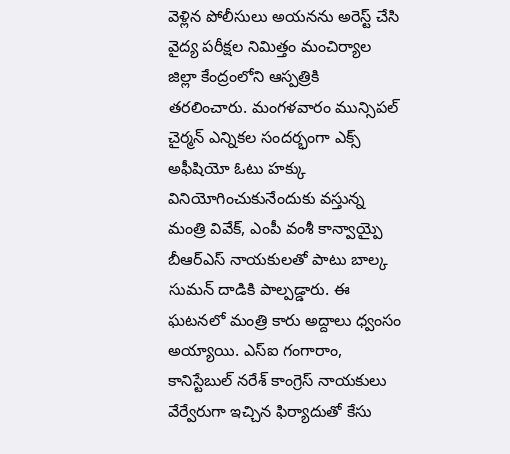వెళ్లిన పోలీసులు అయనను అరెస్ట్ చేసి వైద్య పరీక్షల నిమిత్తం మంచిర్యాల జిల్లా కేంద్రంలోని ఆస్పత్రికి తరలించారు. మంగళవారం మున్సిపల్ చైర్మన్ ఎన్నికల సందర్భంగా ఎక్స్ అఫీషియో ఓటు హక్కు వినియోగించుకునేందుకు వస్తున్న మంత్రి వివేక్, ఎంపీ వంశీ కాన్వాయ్పై బీఆర్ఎస్ నాయకులతో పాటు బాల్క సుమన్ దాడికి పాల్పడ్డారు. ఈ ఘటనలో మంత్రి కారు అద్దాలు ధ్వంసం అయ్యాయి. ఎస్ఐ గంగారాం, కానిస్టేబుల్ నరేశ్ కాంగ్రెస్ నాయకులు వేర్వేరుగా ఇచ్చిన ఫిర్యాదుతో కేసు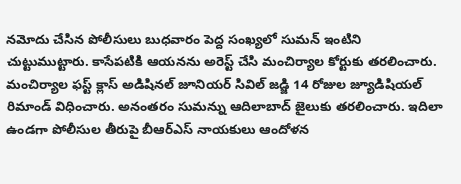నమోదు చేసిన పోలీసులు బుధవారం పెద్ద సంఖ్యలో సుమన్ ఇంటిని చుట్టుముట్టారు. కాసేపటికి ఆయనను అరెస్ట్ చేసి మంచిర్యాల కోర్టుకు తరలించారు. మంచిర్యాల ఫస్ట్ క్లాస్ అడిషినల్ జూనియర్ సివిల్ జడ్జి 14 రోజుల జ్యూడిషియల్ రిమాండ్ విధించారు. అనంతరం సుమన్ను ఆదిలాబాద్ జైలుకు తరలించారు. ఇదిలా ఉండగా పోలీసుల తీరుపై బీఆర్ఎస్ నాయకులు ఆందోళన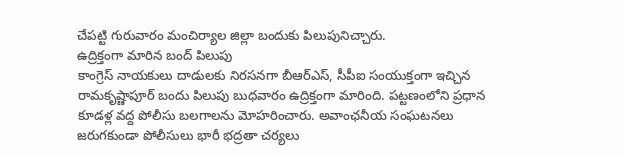చేపట్టి గురువారం మంచిర్యాల జిల్లా బందుకు పిలుపునిచ్చారు.
ఉద్రిక్తంగా మారిన బంద్ పిలుపు
కాంగ్రెస్ నాయకులు దాడులకు నిరసనగా బీఆర్ఎస్, సీపీఐ సంయుక్తంగా ఇచ్చిన రామకృష్ణాపూర్ బందు పిలుపు బుధవారం ఉద్రిక్తంగా మారింది. పట్టణంలోని ప్రధాన కూడళ్ల వద్ద పోలీసు బలగాలను మోహరించారు. అవాంఛనీయ సంఘటనలు జరుగకుండా పోలీసులు భారీ భద్రతా చర్యలు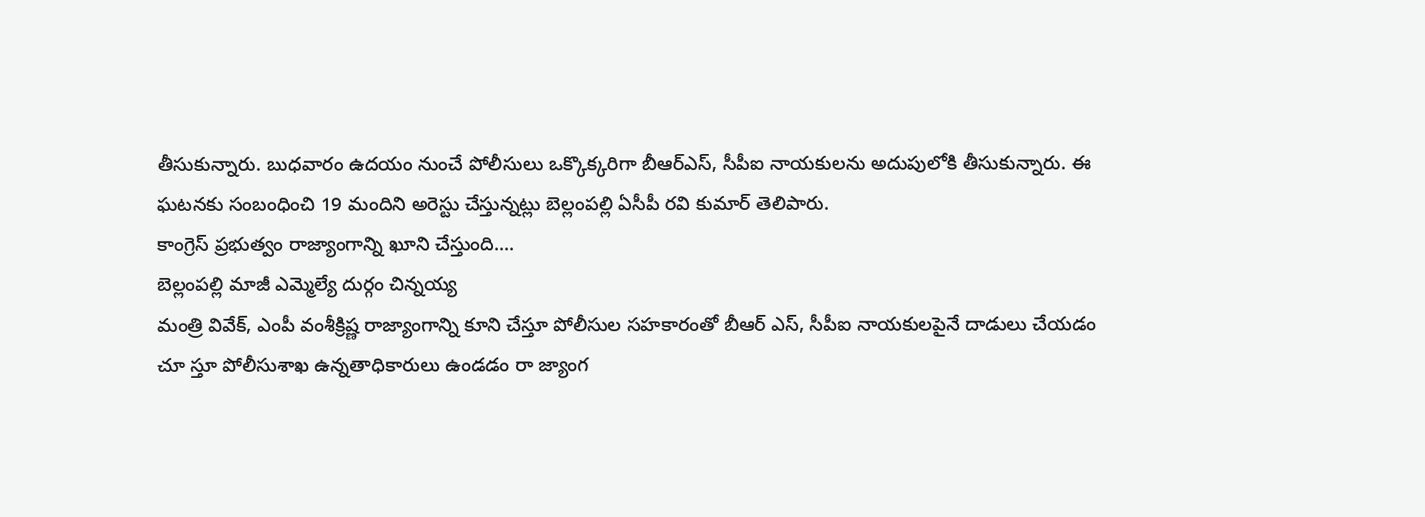తీసుకున్నారు. బుధవారం ఉదయం నుంచే పోలీసులు ఒక్కొక్కరిగా బీఆర్ఎస్, సీపీఐ నాయకులను అదుపులోకి తీసుకున్నారు. ఈ ఘటనకు సంబంధించి 19 మందిని అరెస్టు చేస్తున్నట్లు బెల్లంపల్లి ఏసీపీ రవి కుమార్ తెలిపారు.
కాంగ్రెస్ ప్రభుత్వం రాజ్యాంగాన్ని ఖూని చేస్తుంది....
బెల్లంపల్లి మాజీ ఎమ్మెల్యే దుర్గం చిన్నయ్య
మంత్రి వివేక్, ఎంపీ వంశీక్రిష్ణ రాజ్యాంగాన్ని కూని చేస్తూ పోలీసుల సహకారంతో బీఆర్ ఎస్, సీపీఐ నాయకులపైనే దాడులు చేయడం చూ స్తూ పోలీసుశాఖ ఉన్నతాధికారులు ఉండడం రా జ్యాంగ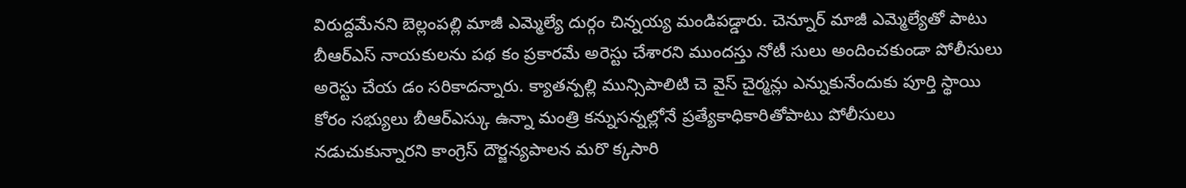విరుద్దమేనని బెల్లంపల్లి మాజీ ఎమ్మెల్యే దుర్గం చిన్నయ్య మండిపడ్డారు. చెన్నూర్ మాజీ ఎమ్మెల్యేతో పాటు బీఆర్ఎస్ నాయకులను పథ కం ప్రకారమే అరెస్టు చేశారని ముందస్తు నోటీ సులు అందించకుండా పోలీసులు అరెస్టు చేయ డం సరికాదన్నారు. క్యాతన్పల్లి మున్సిపాలిటి చె వైస్ చైర్మన్లు ఎన్నుకునేందుకు పూర్తి స్థాయి కోరం సభ్యులు బీఆర్ఎస్కు ఉన్నా మంత్రి కన్నుసన్నల్లోనే ప్రత్యేకాధికారితోపాటు పోలీసులు నడుచుకున్నారని కాంగ్రెస్ దౌర్జన్యపాలన మరొ క్కసారి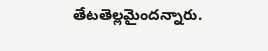తేటతెల్లమైందన్నారు.